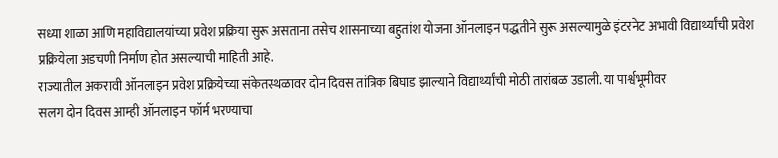सध्या शाळा आणि महाविद्यालयांच्या प्रवेश प्रक्रिया सुरू असताना तसेच शासनाच्या बहुतांश योजना ऑनलाइन पद्धतीने सुरू असल्यामुळे इंटरनेट अभावी विद्यार्थ्यांची प्रवेश प्रक्रियेला अडचणी निर्माण होत असल्याची माहिती आहे.
राज्यातील अकरावी ऑनलाइन प्रवेश प्रक्रियेच्या संकेतस्थळावर दोन दिवस तांत्रिक बिघाड झाल्याने विद्यार्थ्यांची मोठी तारांबळ उडाली. या पार्श्वभूमीवर
सलग दोन दिवस आम्ही ऑनलाइन फॉर्म भरण्याचा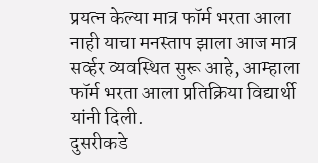प्रयत्न केल्या मात्र फॉर्म भरता आला नाही याचा मनस्ताप झाला आज मात्र सर्व्हर व्यवस्थित सुरू आहे, आम्हाला फॉर्म भरता आला प्रतिक्रिया विद्यार्थी यांनी दिली.
दुसरीकडे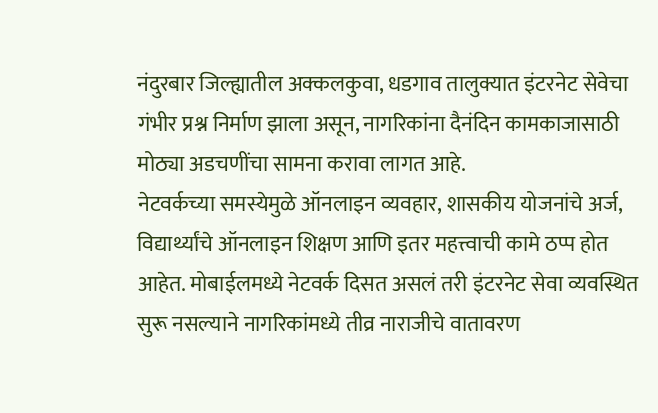नंदुरबार जिल्ह्यातील अक्कलकुवा, धडगाव तालुक्यात इंटरनेट सेवेचा गंभीर प्रश्न निर्माण झाला असून, नागरिकांना दैनंदिन कामकाजासाठी मोठ्या अडचणींचा सामना करावा लागत आहे.
नेटवर्कच्या समस्येमुळे ऑनलाइन व्यवहार, शासकीय योजनांचे अर्ज, विद्यार्थ्यांचे ऑनलाइन शिक्षण आणि इतर महत्त्वाची कामे ठप्प होत आहेत. मोबाईलमध्ये नेटवर्क दिसत असलं तरी इंटरनेट सेवा व्यवस्थित सुरू नसल्याने नागरिकांमध्ये तीव्र नाराजीचे वातावरण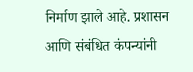निर्माण झाले आहे. प्रशासन आणि संबंधित कंपन्यांनी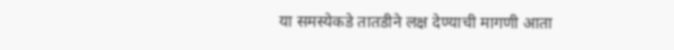या समस्येकडे तातडीने लक्ष देण्याची मागणी आता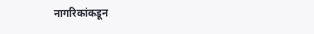नागरिकांकडून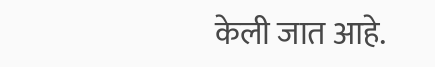केली जात आहे.